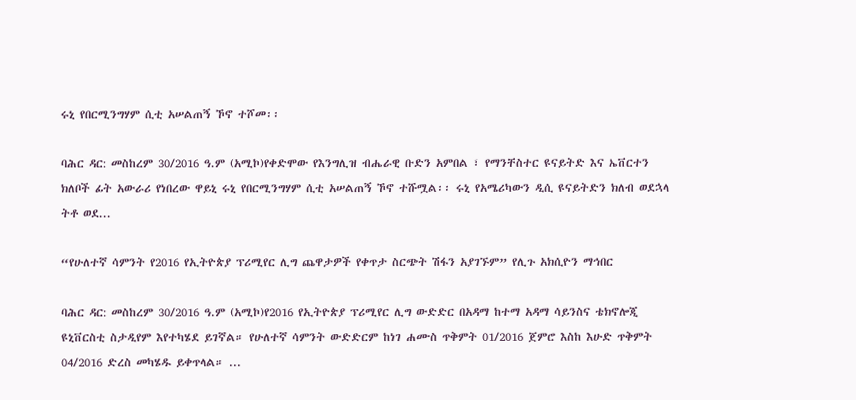ሩኒ የበርሚንግሃም ሲቲ አሠልጠኝ ኾኖ ተሾመ፡፡

ባሕር ዳር: መስከረም 30/2016 ዓ.ም (አሚኮ)የቀድሞው የእንግሊዝ ብሔራዊ ቡድን አምበል ፣ የማንቸስተር ዩናይትድ እና ኤቨርተን ክለቦች ፊት አውራሪ የነበረው ዋይኒ ሩኒ የበርሚንግሃም ሲቲ አሠልጠኝ ኾኖ ተሹሟል፡፡ ሩኒ የአሜሪካውን ዲሲ ዩናይትድን ክለብ ወደኋላ ትቶ ወደ...

“የሁለተኛ ሳምንት የ2016 የኢትዮጵያ ፕሪሚየር ሊግ ጨዋታዎች የቀጥታ ስርጭት ሽፋን አያገኙም” የሊጉ አክሲዮን ማኅበር

ባሕር ዳር: መስከረም 30/2016 ዓ.ም (አሚኮ)የ2016 የኢትዮጵያ ፕሪሚየር ሊግ ውድድር በአዳማ ከተማ አዳማ ሳይንስና ቴክኖሎጂ ዩኒቨርስቲ ስታዲየም እየተካሄደ ይገኛል። የሁለተኛ ሳምንት ውድድርም ከነገ ሐሙስ ጥቅምት 01/2016 ጀምሮ እስከ እሁድ ጥቅምት 04/2016 ድረስ መካሄዱ ይቀጥላል። ...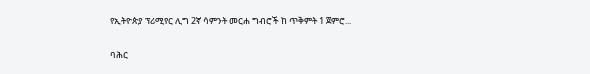የኢትዮጵያ ፕሪሚየር ሊግ 2ኛ ሳምንት መርሐ ግብሮች ከ ጥቅምት 1 ጀምሮ...

ባሕር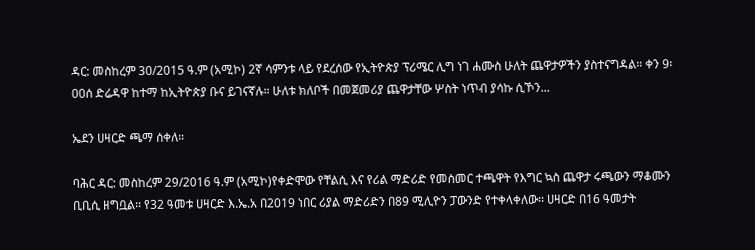ዳር: መስከረም 30/2015 ዓ.ም (አሚኮ) 2ኛ ሳምንቱ ላይ የደረሰው የኢትዮጵያ ፕሪሜር ሊግ ነገ ሐሙስ ሁለት ጨዋታዎችን ያስተናግዳል። ቀን 9፡00ሰ ድሬዳዋ ከተማ ከኢትዮጵያ ቡና ይገናኛሉ። ሁለቱ ክለቦች በመጀመሪያ ጨዋታቸው ሦስት ነጥብ ያሳኩ ሲኾን...

ኤደን ሀዛርድ ጫማ ሰቀለ።

ባሕር ዳር: መስከረም 29/2016 ዓ.ም (አሚኮ)የቀድሞው የቸልሲ እና የሪል ማድሪድ የመስመር ተጫዋት የእግር ኳስ ጨዋታ ሩጫውን ማቆሙን ቢቢሲ ዘግቧል፡፡ የ32 ዓመቱ ሀዛርድ እ.ኤ.አ በ2019 ነበር ሪያል ማድሪድን በ89 ሚሊዮን ፓውንድ የተቀላቀለው፡፡ ሀዛርድ በ16 ዓመታት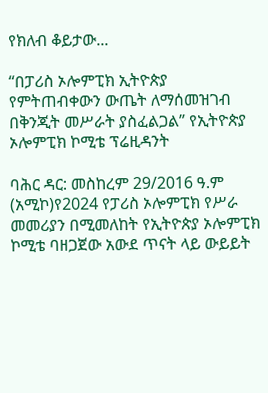የክለብ ቆይታው...

“በፓሪስ ኦሎምፒክ ኢትዮጵያ የምትጠብቀውን ውጤት ለማሰመዝገብ በቅንጂት መሥራት ያስፈልጋል” የኢትዮጵያ ኦሎምፒክ ኮሚቴ ፕሬዚዳንት

ባሕር ዳር: መስከረም 29/2016 ዓ.ም (አሚኮ)የ2024 የፓሪስ ኦሎምፒክ የሥራ መመሪያን በሚመለከት የኢትዮጵያ ኦሎምፒክ ኮሚቴ ባዘጋጀው አውደ ጥናት ላይ ውይይት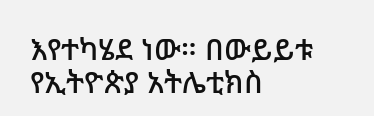እየተካሄደ ነው። በውይይቱ የኢትዮጵያ አትሌቲክስ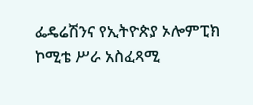ፌዴሬሽንና የኢትዮጵያ ኦሎምፒክ ኮሚቴ ሥራ አስፈጻሚ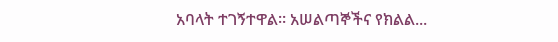አባላት ተገኝተዋል። አሠልጣኞችና የክልል...